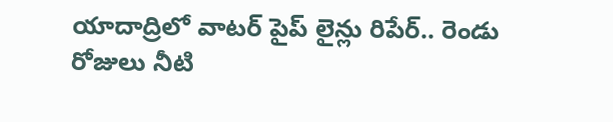యాదాద్రిలో వాటర్ పైప్ లైన్లు రిపేర్.. రెండు రోజులు నీటి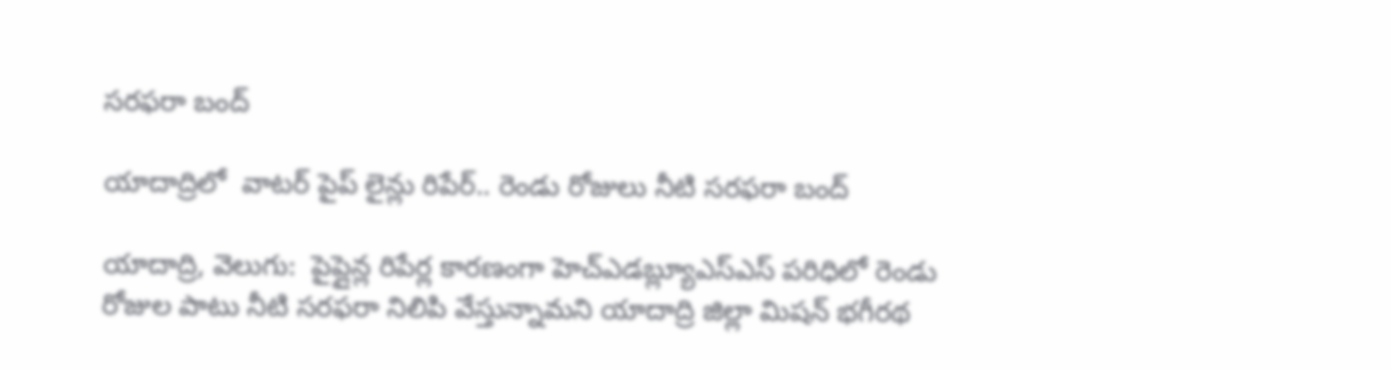సరఫరా బంద్

యాదాద్రిలో  వాటర్ పైప్ లైన్లు రిపేర్.. రెండు రోజులు నీటి సరఫరా బంద్

యాదాద్రి, వెలుగు:  పైప్లైన్ల రిపేర్ల కారణంగా హెచ్ఎడబ్ల్యూఎస్ఎస్ పరిధిలో రెండు రోజుల పాటు నీటి సరఫరా నిలిపి వేస్తున్నామని యాదాద్రి జిల్లా మిషన్ భగీరథ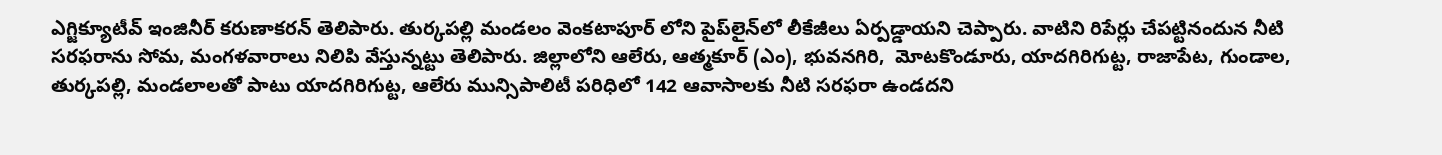ఎగ్జిక్యూటీవ్ ఇంజినీర్ కరుణాకరన్ తెలిపారు. తుర్కపల్లి మండలం వెంకటాపూర్ లోని పైప్‌‌‌‌‌‌‌‌లైన్‌‌‌‌‌‌‌‌లో లీకేజీలు ఏర్పడ్డాయని చెప్పారు. వాటిని రిపేర్లు చేపట్టినందున నీటి సరఫరాను సోమ, మంగళవారాలు నిలిపి వేస్తున్నట్టు తెలిపారు. జిల్లాలోని ఆలేరు, ఆత్మకూర్ (ఎం), భువనగిరి,  మోటకొండూరు, యాదగిరిగుట్ట, రాజాపేట, గుండాల,  తుర్కపల్లి, మండలాలతో పాటు యాదగిరిగుట్ట, ఆలేరు మున్సిపాలిటీ పరిధిలో 142 ఆవాసాలకు నీటి సరఫరా ఉండదని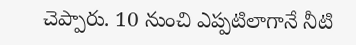చెప్పారు. 10 నుంచి ఎప్పటిలాగానే నీటి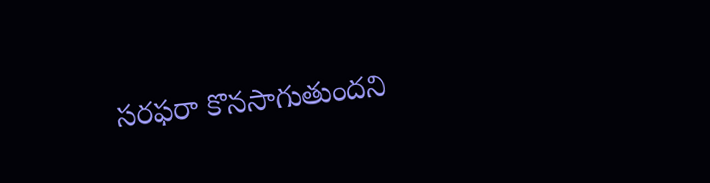సరఫరా కొనసాగుతుందని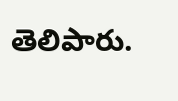తెలిపారు.